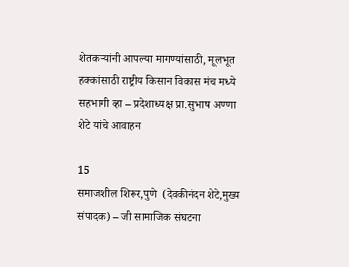शेतकऱ्यांनी आपल्या मागण्यांसाठी, मूलभूत हक्कांसाठी राष्ट्रीय किसान विकास मंच मध्ये सहभागी व्हा – प्रदेशाध्यक्ष प्रा.सुभाष अण्णा शेटे यांचे आवाहन

15
समाजशील शिरूर,पुणे  (देवकीनंदन शेटे,मुख्य संपादक) – जी सामाजिक संघटना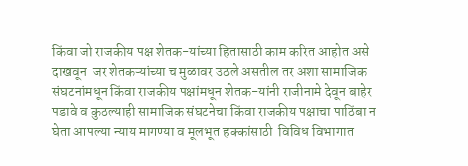किंवा जो राजकीय पक्ष शेतक-यांच्या हितासाठी काम करित आहोत असे दाखवून  जर शेतकऱ्यांच्या च मुळावर उठले असतील तर अशा सामाजिक संघटनांमधून किंवा राजकीय पक्षांमधून शेतक-यांनी राजीनामे देवून बाहेर पडावे व कुठल्याही सामाजिक संघटनेचा किंवा राजकीय पक्षाचा पाठिंबा न घेता आपल्या न्याय मागण्या व मूलभूत हक्कांसाठी  विविध विभागात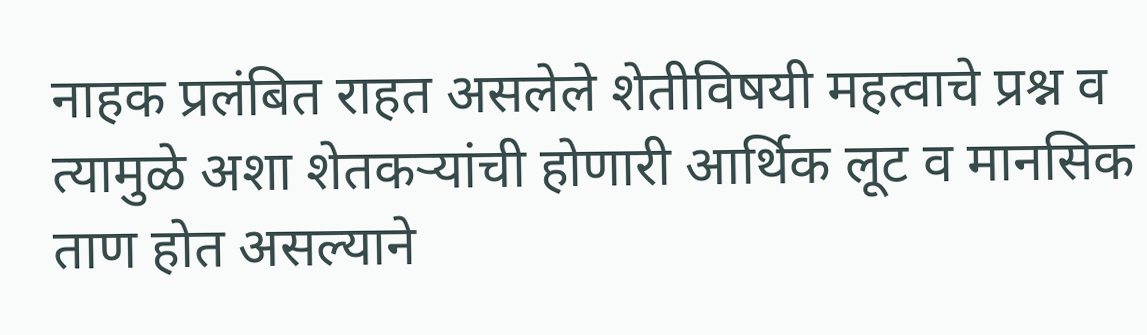नाहक प्रलंबित राहत असलेले शेतीविषयी महत्वाचे प्रश्न व त्यामुळे अशा शेतकऱ्यांची होणारी आर्थिक लूट व मानसिक ताण होत असल्याने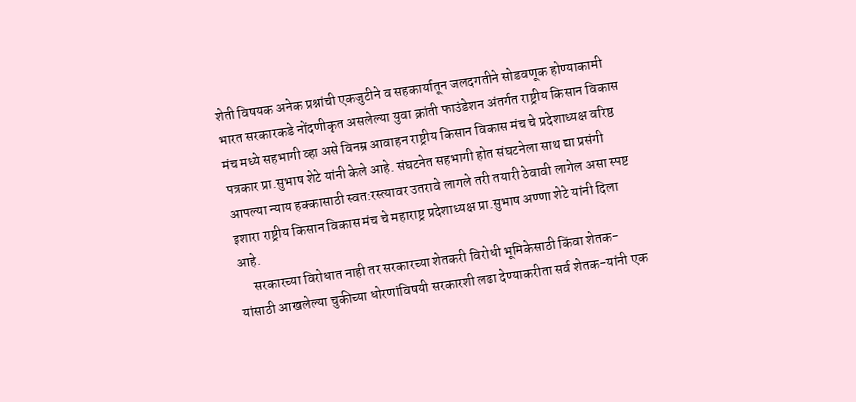शेती विषयक अनेक प्रश्नांची एकजुटीने व सहकार्यातून जलदगतीने सोडवणूक होण्याकामी भारत सरकारकडे नोंदणीकृत असलेल्या युवा क्रांती फाउंडेशन अंतर्गत राष्ट्रीय किसान विकास मंच मध्ये सहभागी व्हा असे विनम्र आवाहन राष्ट्रीय किसान विकास मंच चे प्रदेशाध्यक्ष वरिष्ठ पत्रकार प्रा.सुभाष शेटे यांनी केले आहे. संघटनेत सहभागी होत संघटनेला साथ द्या प्रसंगी आपल्या न्याय हक्कासाठी स्वत:रस्त्यावर उतरावे लागले तरी तयारी ठेवावी लागेल असा स्पष्ट इशारा राष्ट्रीय किसान विकास मंच चे महाराष्ट्र प्रदेशाध्यक्ष प्रा.सुभाष अण्णा शेटे यांनी दिला आहे.
     सरकारच्या विरोधात नाही तर सरकारच्या शेतकरी विरोधी भूमिकेसाठी किंवा शेतक-यांसाठी आखलेल्या चुकीच्या धोरणांविषयी सरकारशी लढा देण्याकरीता सर्व शेतक-यांनी एक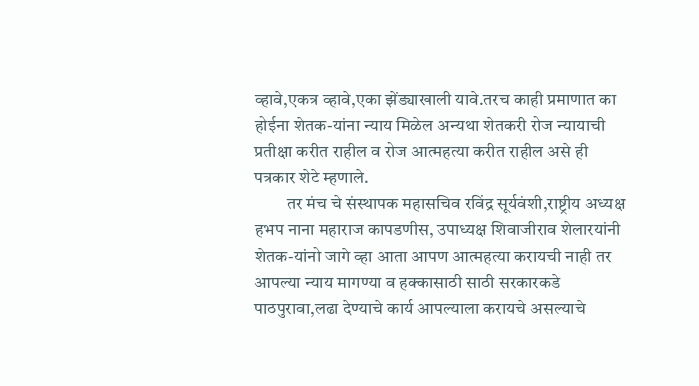व्हावे,एकत्र व्हावे,एका झेंड्याखाली यावे.तरच काही प्रमाणात का होईना शेतक-यांना न्याय मिळेल अन्यथा शेतकरी रोज न्यायाची प्रतीक्षा करीत राहील व रोज आत्महत्या करीत राहील असे ही पत्रकार शेटे म्हणाले.
         तर मंच चे संस्थापक महासचिव रविंद्र सूर्यवंशी,राष्ट्रीय अध्यक्ष हभप नाना महाराज कापडणीस, उपाध्यक्ष शिवाजीराव शेलारयांनी शेतक-यांनो जागे व्हा आता आपण आत्महत्या करायची नाही तर आपल्या न्याय मागण्या व हक्कासाठी साठी सरकारकडे पाठपुरावा,लढा देण्याचे कार्य आपल्याला करायचे असल्याचे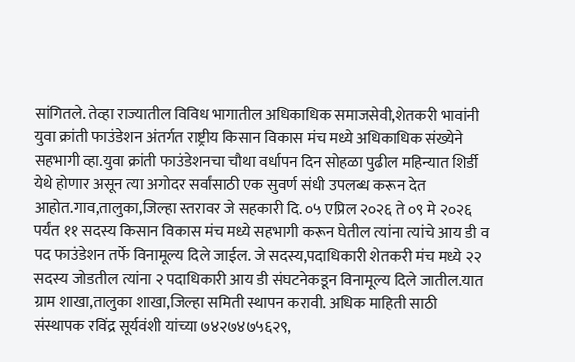सांगितले. तेव्हा राज्यातील विविध भागातील अधिकाधिक समाजसेवी,शेतकरी भावांनी युवा क्रांती फाउंडेशन अंतर्गत राष्ट्रीय किसान विकास मंच मध्ये अधिकाधिक संख्येने सहभागी व्हा.युवा क्रांती फाउंडेशनचा चौथा वर्धापन दिन सोहळा पुढील महिन्यात शिर्डी येथे होणार असून त्या अगोदर सर्वांसाठी एक सुवर्ण संधी उपलब्ध करून देत आहोत.गाव,तालुका,जिल्हा स्तरावर जे सहकारी दि. ०५ एप्रिल २०२६ ते ०९ मे २०२६ पर्यंत ११ सदस्य किसान विकास मंच मध्ये सहभागी करून घेतील त्यांना त्यांचे आय डी व पद फाउंडेशन तर्फे विनामूल्य दिले जाईल. जे सदस्य,पदाधिकारी शेतकरी मंच मध्ये २२ सदस्य जोडतील त्यांना २ पदाधिकारी आय डी संघटनेकडून विनामूल्य दिले जातील.यात ग्राम शाखा,तालुका शाखा,जिल्हा समिती स्थापन करावी. अधिक माहिती साठी संस्थापक रविंद्र सूर्यवंशी यांच्या ७४२७४७५६२९,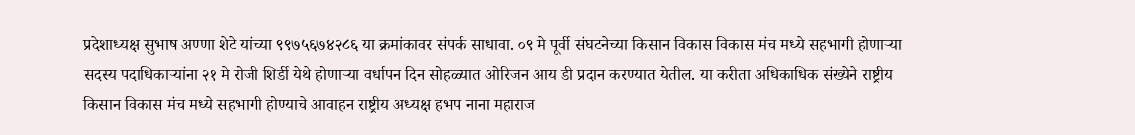प्रदेशाध्यक्ष सुभाष अण्णा शेटे यांच्या ९९७५६७४२८६ या क्रमांकावर संपर्क साधावा. ०९ मे पूर्वी संघटनेच्या किसान विकास विकास मंच मध्ये सहभागी होणाऱ्या सदस्य पदाधिकाऱ्यांना २१ मे रोजी शिर्डी येथे होणाऱ्या वर्धापन दिन सोहळ्यात ओरिजन आय डी प्रदान करण्यात येतील. या करीता अधिकाधिक संख्येने राष्ट्रीय किसान विकास मंच मध्ये सहभागी होण्याचे आवाहन राष्ट्रीय अध्यक्ष हभप नाना महाराज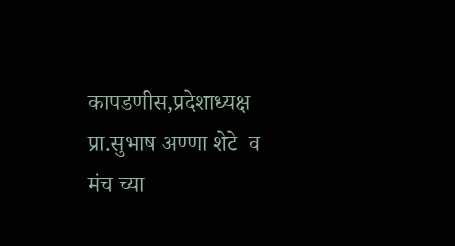कापडणीस,प्रदेशाध्यक्ष प्रा.सुभाष अण्णा शेटे  व मंच च्या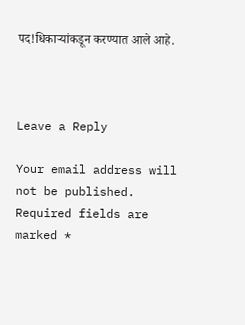पद!धिकाऱ्यांकडून करण्यात आले आहे.



Leave a Reply

Your email address will not be published. Required fields are marked *